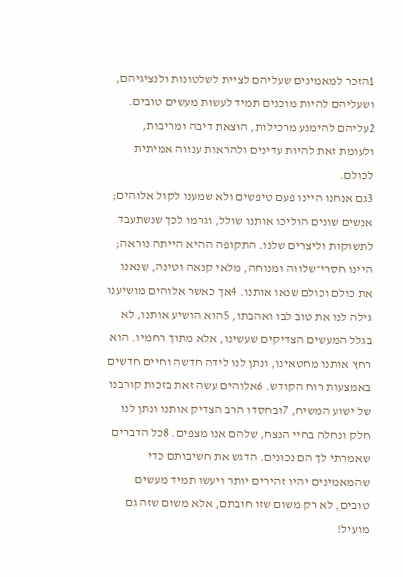1הזכר למאמינים שעליהם לציית לשלטונות ולנציגיהם, ושעליהם להיות מוכנים תמיד לעשות מעשים טובים. 2עליהם להימנע מרכילות, הוצאת דיבה ומריבות, ולעומת זאת להיות עדינים ולהראות ענווה אמיתית לכולם.
3גם אנחנו היינו פעם טיפשים ולא שמענו לקול אלוהים; אנשים שונים הוליכו אותנו שולל, וגרמו לכך שנשתעבד לתשוקות וליצרים שלנו. התקופה ההיא הייתה נוראה; היינו חסרי־שלווה ומנוחה, מלאי קנאה וטינה, שנאנו את כולם וכולם שנאו אותנו. 4אך כאשר אלוהים מושיענו גילה לנו את טוב לבו ואהבתו, 5הוא הושיע אותנו, לא בגלל המעשים הצדיקים שעשינו, אלא מתוך רחמיו. הוא רחץ אותנו מחטאינו, ונתן לנו לידה חדשה וחיים חדשים באמצעות רוח הקודש. 6אלוהים עשה זאת בזכות קורבנו של ישוע המשיח, 7ובחסדו הרב הצדיק אותנו ונתן לנו חלק ונחלה בחיי הנצח, שלהם אנו מצפים. 8כל הדברים שאמרתי לך הם נכונים. הדגש את חשיבותם כדי שהמאמינים יהיו זהירים יותר ויעשו תמיד מעשים טובים, לא רק משום שזו חובתם, אלא משום שזה גם מועיל!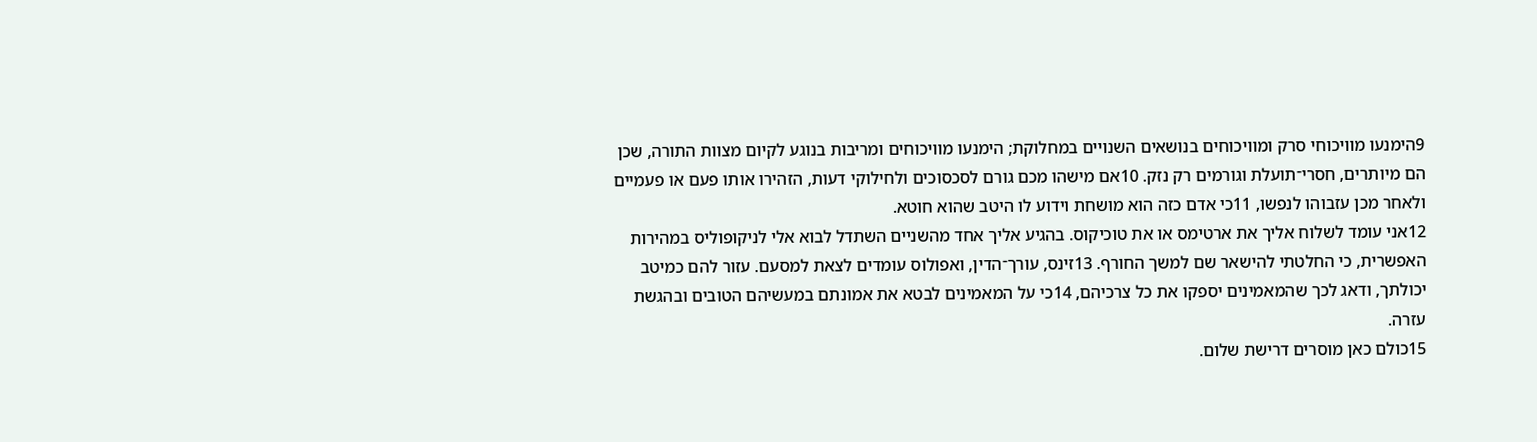9הימנעו מוויכוחי סרק ומוויכוחים בנושאים השנויים במחלוקת; הימנעו מוויכוחים ומריבות בנוגע לקיום מצוות התורה, שכן הם מיותרים, חסרי־תועלת וגורמים רק נזק. 10אם מישהו מכם גורם לסכסוכים ולחילוקי דעות, הזהירו אותו פעם או פעמיים ולאחר מכן עזבוהו לנפשו, 11כי אדם כזה הוא מושחת וידוע לו היטב שהוא חוטא.
12אני עומד לשלוח אליך את ארטימס או את טוכיקוס. בהגיע אליך אחד מהשניים השתדל לבוא אלי לניקופוליס במהירות האפשרית, כי החלטתי להישאר שם למשך החורף. 13זינס, עורך־הדין, ואפולוס עומדים לצאת למסעם. עזור להם כמיטב יכולתך, ודאג לכך שהמאמינים יספקו את כל צרכיהם, 14כי על המאמינים לבטא את אמונתם במעשיהם הטובים ובהגשת עזרה.
15כולם כאן מוסרים דרישת שלום.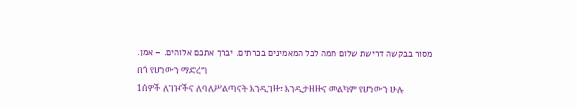מסור בבקשה דרישת שלום חמה לכל המאמינים בכרתים. יברך אתכם אלוהים. – אמן.
በጎ የሆነውን ማድረግ
1ሰዎች ለገዦችና ለባለሥልጣናት እንዲገዙ፣ እንዲታዘዙና መልካም የሆነውን ሁሉ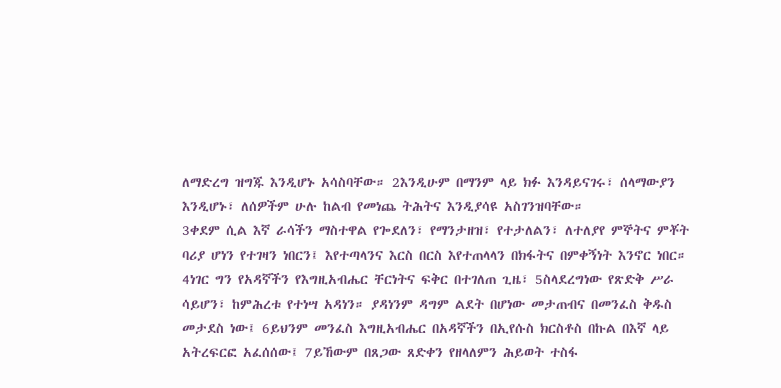ለማድረግ ዝግጁ እንዲሆኑ አሳስባቸው። 2እንዲሁም በማንም ላይ ክፉ እንዳይናገሩ፣ ሰላማውያን እንዲሆኑ፣ ለሰዎችም ሁሉ ከልብ የመነጨ ትሕትና እንዲያሳዩ አስገንዝባቸው።
3ቀደም ሲል እኛ ራሳችን ማስተዋል የጐደለን፣ የማንታዘዝ፣ የተታለልን፣ ለተለያየ ምኞትና ምቾት ባሪያ ሆነን የተገዛን ነበርን፤ እየተጣላንና እርስ በርስ እየተጠላላን በክፋትና በምቀኝነት እንኖር ነበር። 4ነገር ግን የአዳኛችን የእግዚአብሔር ቸርነትና ፍቅር በተገለጠ ጊዜ፣ 5ስላደረግነው የጽድቅ ሥራ ሳይሆን፣ ከምሕረቱ የተነሣ አዳነን። ያዳነንም ዳግም ልደት በሆነው መታጠብና በመንፈስ ቅዱስ መታደስ ነው፤ 6ይህንም መንፈስ እግዚአብሔር በአዳኛችን በኢየሱስ ክርስቶስ በኩል በእኛ ላይ አትረፍርፎ አፈሰሰው፤ 7ይኸውም በጸጋው ጸድቀን የዘላለምን ሕይወት ተስፋ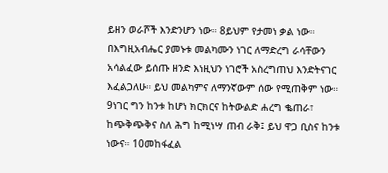ይዘን ወራሾች እንድንሆን ነው። 8ይህም የታመነ ቃል ነው። በእግዚአብሔር ያመኑቱ መልካሙን ነገር ለማድረግ ራሳቸውን አሳልፈው ይሰጡ ዘንድ እነዚህን ነገሮች አስረግጠህ እንድትናገር እፈልጋለሁ። ይህ መልካምና ለማንኛውም ሰው የሚጠቅም ነው።
9ነገር ግን ከንቱ ከሆነ ክርክርና ከትውልድ ሐረግ ቈጠራ፣ ከጭቅጭቅና ስለ ሕግ ከሚነሣ ጠብ ራቅ፤ ይህ ዋጋ ቢስና ከንቱ ነውና። 10መከፋፈል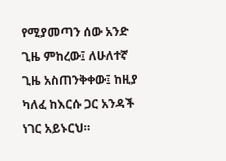የሚያመጣን ሰው አንድ ጊዜ ምከረው፤ ለሁለተኛ ጊዜ አስጠንቅቀው፤ ከዚያ ካለፈ ከእርሱ ጋር አንዳች ነገር አይኑርህ።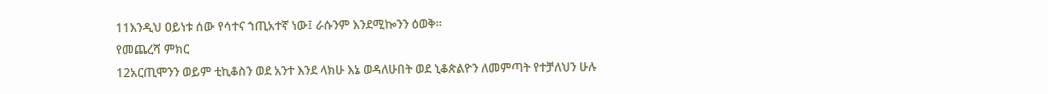11እንዲህ ዐይነቱ ሰው የሳተና ኀጢአተኛ ነው፤ ራሱንም እንደሚኰንን ዕወቅ።
የመጨረሻ ምክር
12አርጢሞንን ወይም ቲኪቆስን ወደ አንተ እንደ ላክሁ እኔ ወዳለሁበት ወደ ኒቆጵልዮን ለመምጣት የተቻለህን ሁሉ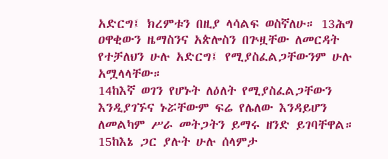አድርግ፤ ክረምቱን በዚያ ላሳልፍ ወስኛለሁ። 13ሕግ ዐዋቂውን ዜማስንና አጵሎስን በጕዟቸው ለመርዳት የተቻለህን ሁሉ አድርግ፤ የሚያስፈልጋቸውንም ሁሉ አሟላላቸው።
14ከእኛ ወገን የሆኑት ለዕለት የሚያስፈልጋቸውን እንዲያገኙና ኑሯቸውም ፍሬ የሌለው እንዳይሆን ለመልካም ሥራ መትጋትን ይማሩ ዘንድ ይገባቸዋል።
15ከእኔ ጋር ያሉት ሁሉ ሰላምታ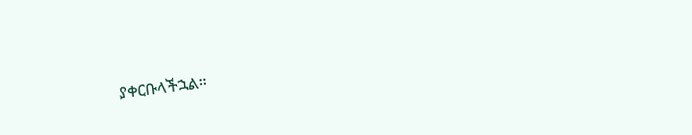ያቀርቡላችኋል።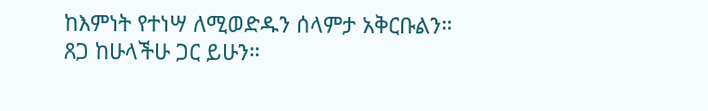ከእምነት የተነሣ ለሚወድዱን ሰላምታ አቅርቡልን።
ጸጋ ከሁላችሁ ጋር ይሁን።